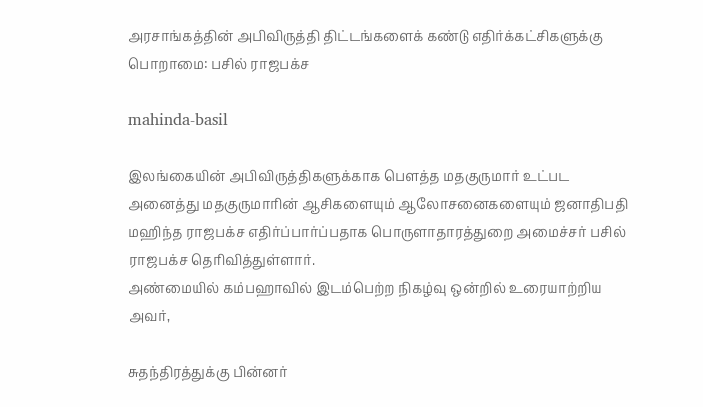அரசாங்கத்தின் அபிவிருத்தி திட்டங்களைக் கண்டு எதிர்க்கட்சிகளுக்கு பொறாமை: பசில் ராஜபக்ச

mahinda-basil

இலங்கையின் அபிவிருத்திகளுக்காக பௌத்த மதகுருமார் உட்பட அனைத்து மதகுருமாரின் ஆசிகளையும் ஆலோசனைகளையும் ஜனாதிபதி மஹிந்த ராஜபக்ச எதிர்ப்பார்ப்பதாக பொருளாதாரத்துறை அமைச்சர் பசில் ராஜபக்ச தெரிவித்துள்ளார்.
அண்மையில் கம்பஹாவில் இடம்பெற்ற நிகழ்வு ஒன்றில் உரையாற்றிய அவர்,

சுதந்திரத்துக்கு பின்னர்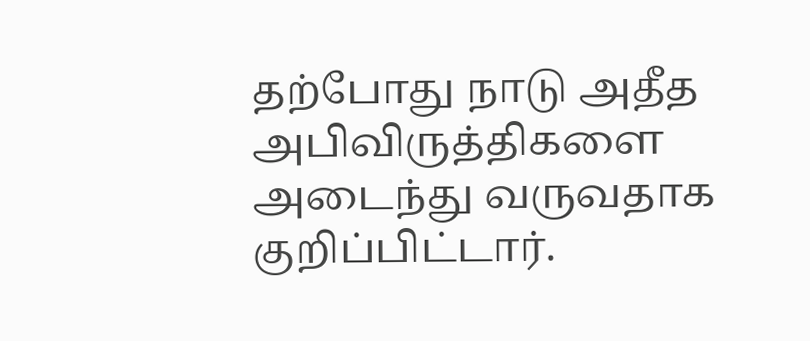தற்போது நாடு அதீத அபிவிருத்திகளை அடைந்து வருவதாக குறிப்பிட்டார்.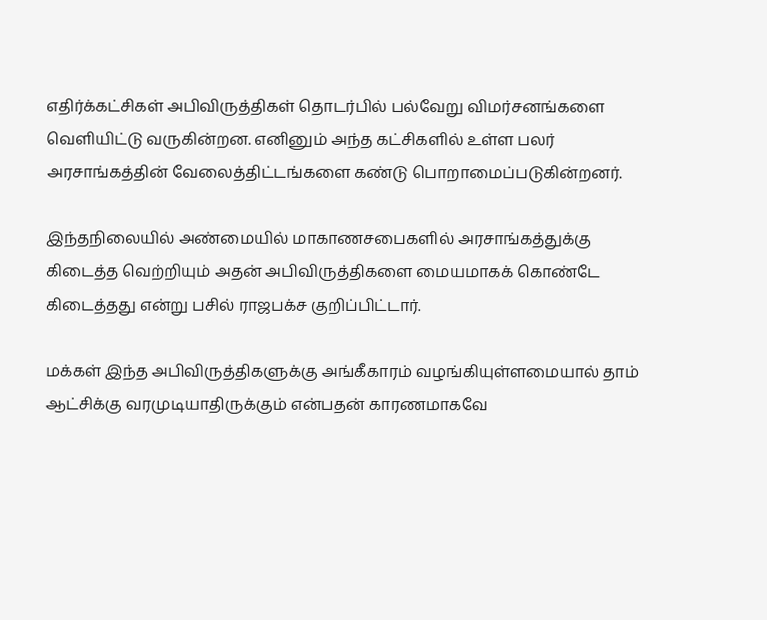எதிர்க்கட்சிகள் அபிவிருத்திகள் தொடர்பில் பல்வேறு விமர்சனங்களை வெளியிட்டு வருகின்றன. எனினும் அந்த கட்சிகளில் உள்ள பலர் அரசாங்கத்தின் வேலைத்திட்டங்களை கண்டு பொறாமைப்படுகின்றனர்.

இந்தநிலையில் அண்மையில் மாகாணசபைகளில் அரசாங்கத்துக்கு கிடைத்த வெற்றியும் அதன் அபிவிருத்திகளை மையமாகக் கொண்டே கிடைத்தது என்று பசில் ராஜபக்ச குறிப்பிட்டார்.

மக்கள் இந்த அபிவிருத்திகளுக்கு அங்கீகாரம் வழங்கியுள்ளமையால் தாம் ஆட்சிக்கு வரமுடியாதிருக்கும் என்பதன் காரணமாகவே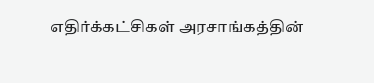எதிர்க்கட்சிகள் அரசாங்கத்தின்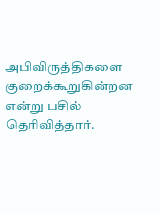அபிவிருத்திகளை குறைக்கூறுகின்றன என்று பசில் தெரிவித்தார்.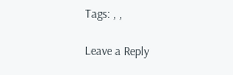Tags: , ,

Leave a Reply